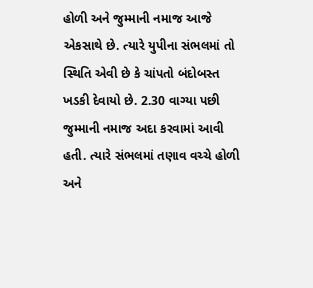હોળી અને જુમ્માની નમાજ આજે એકસાથે છે. ત્યારે યુપીના સંભલમાં તો સ્થિતિ એવી છે કે ચાંપતો બંદોબસ્ત ખડકી દેવાયો છે. 2.30 વાગ્યા પછી જુમ્માની નમાજ અદા કરવામાં આવી હતી. ત્યારે સંભલમાં તણાવ વચ્ચે હોળી અને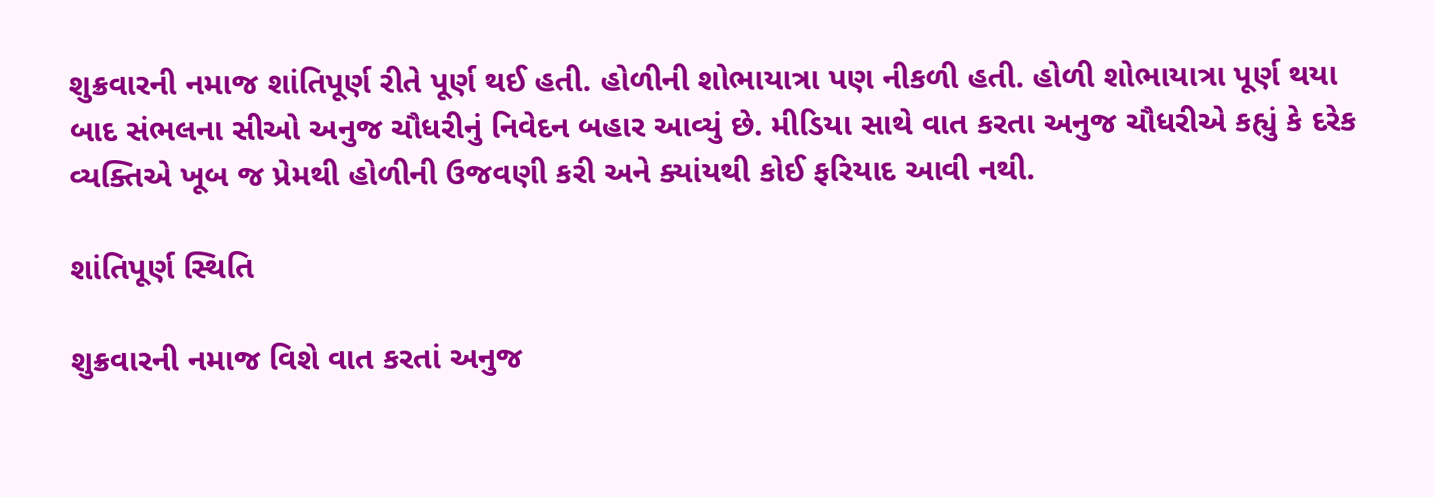શુક્રવારની નમાજ શાંતિપૂર્ણ રીતે પૂર્ણ થઈ હતી. હોળીની શોભાયાત્રા પણ નીકળી હતી. હોળી શોભાયાત્રા પૂર્ણ થયા બાદ સંભલના સીઓ અનુજ ચૌધરીનું નિવેદન બહાર આવ્યું છે. મીડિયા સાથે વાત કરતા અનુજ ચૌધરીએ કહ્યું કે દરેક વ્યક્તિએ ખૂબ જ પ્રેમથી હોળીની ઉજવણી કરી અને ક્યાંયથી કોઈ ફરિયાદ આવી નથી.

શાંતિપૂર્ણ સ્થિતિ

શુક્રવારની નમાજ વિશે વાત કરતાં અનુજ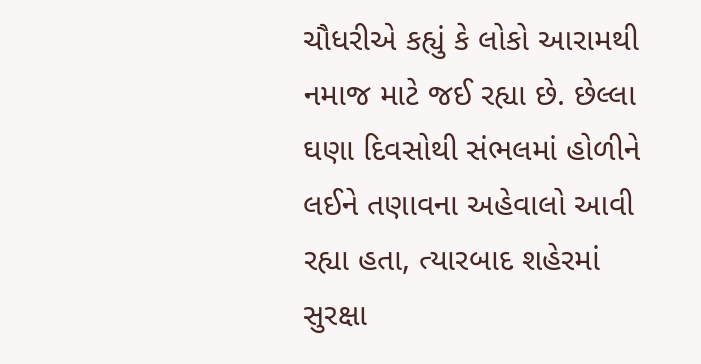ચૌધરીએ કહ્યું કે લોકો આરામથી નમાજ માટે જઈ રહ્યા છે. છેલ્લા ઘણા દિવસોથી સંભલમાં હોળીને લઈને તણાવના અહેવાલો આવી રહ્યા હતા, ત્યારબાદ શહેરમાં સુરક્ષા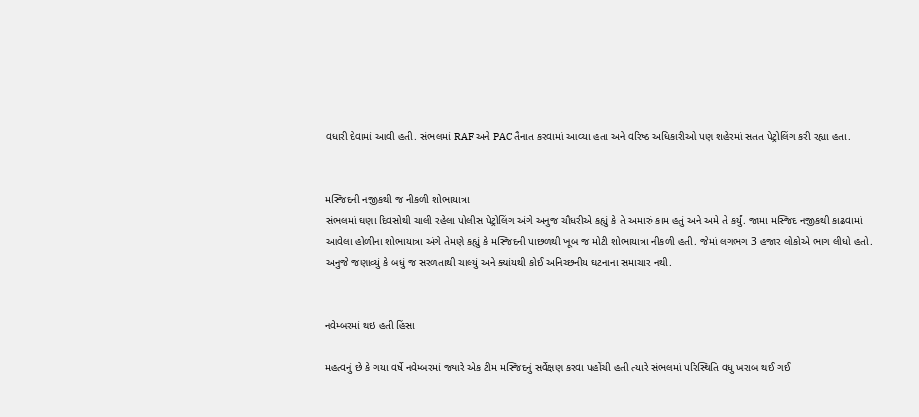વધારી દેવામાં આવી હતી. સંભલમાં RAF અને PAC તૈનાત કરવામાં આવ્યા હતા અને વરિષ્ઠ અધિકારીઓ પણ શહેરમાં સતત પેટ્રોલિંગ કરી રહ્યા હતા.


મસ્જિદની નજીકથી જ નીકળી શોભાયાત્રા
સંભલમાં ઘણા દિવસોથી ચાલી રહેલા પોલીસ પેટ્રોલિંગ અંગે અનુજ ચૌધરીએ કહ્યું કે તે અમારું કામ હતું અને અમે તે કર્યું. જામા મસ્જિદ નજીકથી કાઢવામાં આવેલા હોળીના શોભાયાત્રા અંગે તેમણે કહ્યું કે મસ્જિદની પાછળથી ખૂબ જ મોટી શોભાયાત્રા નીકળી હતી. જેમાં લગભગ 3 હજાર લોકોએ ભાગ લીધો હતો. અનુજે જણાવ્યું કે બધું જ સરળતાથી ચાલ્યું અને ક્યાંયથી કોઈ અનિચ્છનીય ઘટનાના સમાચાર નથી.


નવેમ્બરમાં થઇ હતી હિંસા

મહત્વનું છે કે ગયા વર્ષે નવેમ્બરમાં જ્યારે એક ટીમ મસ્જિદનું સર્વેક્ષણ કરવા પહોંચી હતી ત્યારે સંભલમાં પરિસ્થિતિ વધુ ખરાબ થઈ ગઈ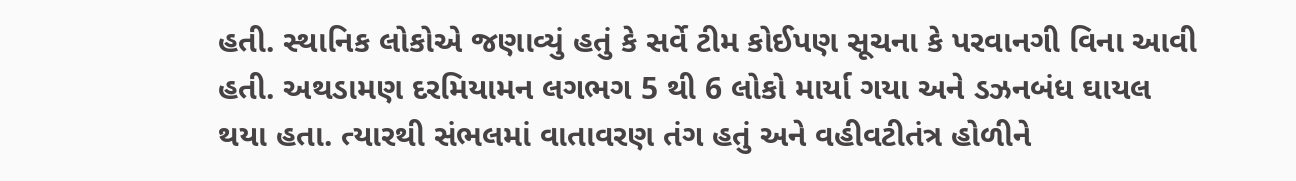હતી. સ્થાનિક લોકોએ જણાવ્યું હતું કે સર્વે ટીમ કોઈપણ સૂચના કે પરવાનગી વિના આવી હતી. અથડામણ દરમિયામન લગભગ 5 થી 6 લોકો માર્યા ગયા અને ડઝનબંધ ઘાયલ થયા હતા. ત્યારથી સંભલમાં વાતાવરણ તંગ હતું અને વહીવટીતંત્ર હોળીને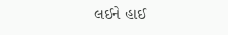લઈને હાઈ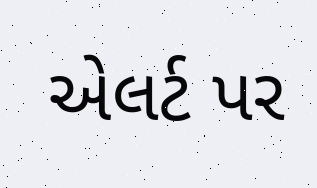એલર્ટ પર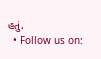હતું.
  • Follow us on: